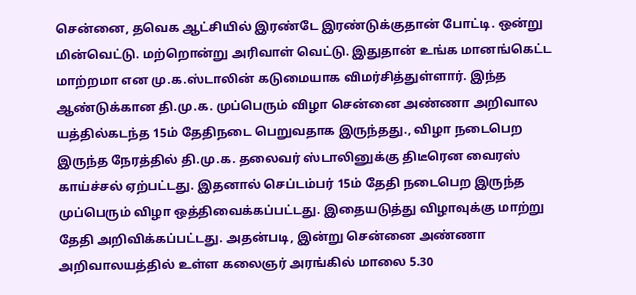சென்னை, தவெக ஆட்சியில் இரண்டே இரண்டுக்குதான் போட்டி. ஒன்று மின்வெட்டு. மற்றொன்று அரிவாள் வெட்டு. இதுதான் உங்க மானங்கெட்ட மாற்றமா என மு.க.ஸ்டாலின் கடுமையாக விமர்சித்துள்ளார். இந்த ஆண்டுக்கான தி.மு.க. முப்பெரும் விழா சென்னை அண்ணா அறிவால யத்தில்கடந்த 15ம் தேதிநடை பெறுவதாக இருந்தது., விழா நடைபெற இருந்த நேரத்தில் தி.மு.க. தலைவர் ஸ்டாலினுக்கு திடீரென வைரஸ் காய்ச்சல் ஏற்பட்டது. இதனால் செப்டம்பர் 15ம் தேதி நடைபெற இருந்த முப்பெரும் விழா ஒத்திவைக்கப்பட்டது. இதையடுத்து விழாவுக்கு மாற்று தேதி அறிவிக்கப்பட்டது. அதன்படி, இன்று சென்னை அண்ணா அறிவாலயத்தில் உள்ள கலைஞர் அரங்கில் மாலை 5.30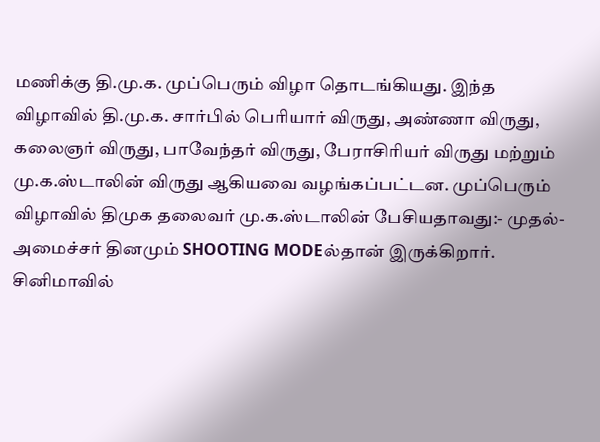மணிக்கு தி.மு.க. முப்பெரும் விழா தொடங்கியது. இந்த விழாவில் தி.மு.க. சார்பில் பெரியார் விருது, அண்ணா விருது, கலைஞர் விருது, பாவேந்தர் விருது, பேராசிரியர் விருது மற்றும் மு.க.ஸ்டாலின் விருது ஆகியவை வழங்கப்பட்டன. முப்பெரும் விழாவில் திமுக தலைவர் மு.க.ஸ்டாலின் பேசியதாவது:- முதல்-அமைச்சர் தினமும் SHOOTING MODEல்தான் இருக்கிறார். சினிமாவில்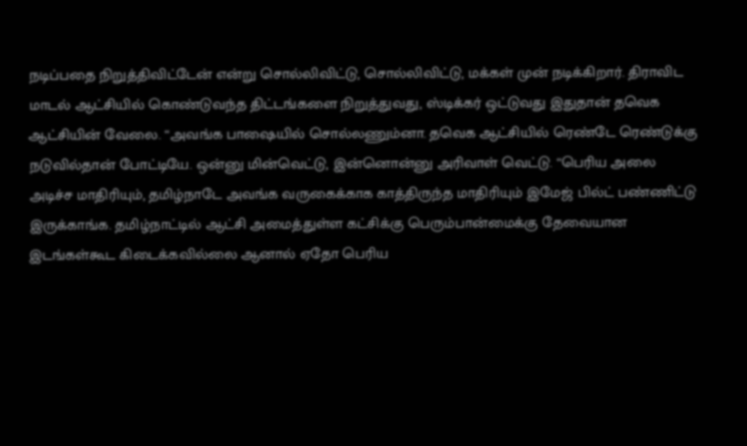நடிப்பதை நிறுத்திவிட்டேன் என்று சொல்லிவிட்டு, சொல்லிவிட்டு, மக்கள் முன் நடிக்கிறார். திராவிட மாடல் ஆட்சியில் கொண்டுவந்த திட்டங்களை நிறுத்துவது, ஸ்டிக்கர் ஒட்டுவது இதுதான் தவெக ஆட்சியின் வேலை. “அவங்க பாஷையில் சொல்லணும்னா. தவெக ஆட்சியில் ரெண்டே ரெண்டுக்கு நடுவில்தான் போட்டியே. ஒன்னு மின்வெட்டு, இன்னொன்னு அரிவாள் வெட்டு. “பெரிய அலை அடிச்ச மாதிரியும், தமிழ்நாடே அவங்க வருகைக்காக காத்திருந்த மாதிரியும் இமேஜ் பில்ட் பண்ணிட்டு இருக்காங்க. தமிழ்நாட்டில் ஆட்சி அமைத்துள்ள கட்சிக்கு பெரும்பான்மைக்கு தேவையான இடங்கள்கூட கிடைக்கவில்லை ஆனால் ஏதோ பெரிய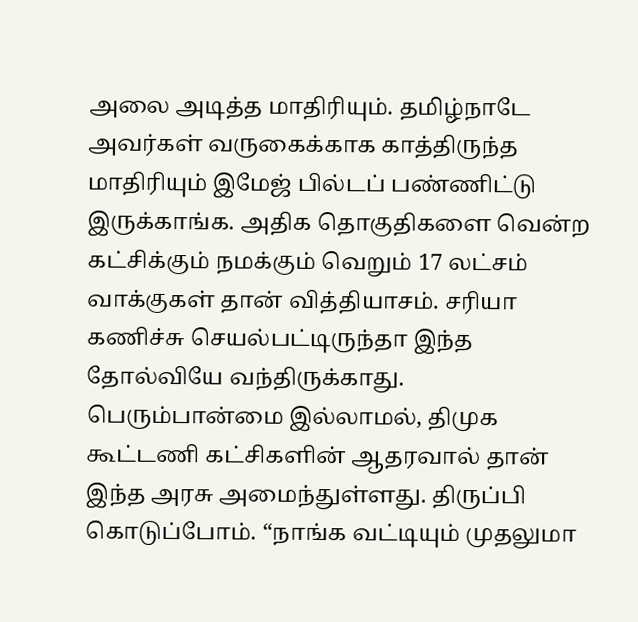அலை அடித்த மாதிரியும். தமிழ்நாடே அவர்கள் வருகைக்காக காத்திருந்த மாதிரியும் இமேஜ் பில்டப் பண்ணிட்டு இருக்காங்க. அதிக தொகுதிகளை வென்ற கட்சிக்கும் நமக்கும் வெறும் 17 லட்சம் வாக்குகள் தான் வித்தியாசம். சரியா கணிச்சு செயல்பட்டிருந்தா இந்த தோல்வியே வந்திருக்காது. பெரும்பான்மை இல்லாமல், திமுக கூட்டணி கட்சிகளின் ஆதரவால் தான் இந்த அரசு அமைந்துள்ளது. திருப்பி கொடுப்போம். “நாங்க வட்டியும் முதலுமா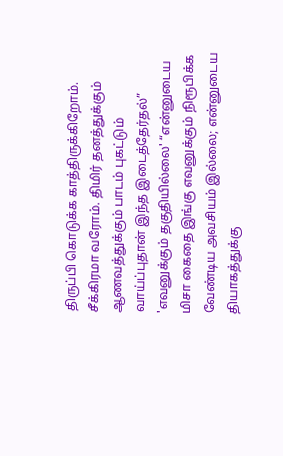திருப்பி கொடுக்க காத்திருக்கிறோம். சீக்கிரமா வரோம். திமிர் தனத்துக்கும் ஆணவத்துக்கும் பாடம் புகட்டும் வாய்ப்புதான் இந்த இடைத்தேர்தல்” 'எவனுக்கும் தகுதியில்லை' “என்னுடைய மிசா கைதை இங்கு எவனுக்கும் நிரூபிக்க வேண்டிய அவசியம் இல்லை; என்னுடைய தியாகத்துக்கு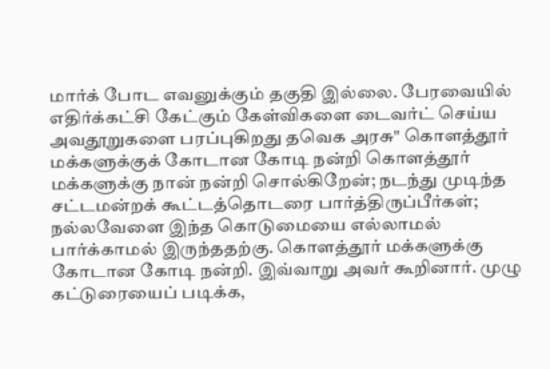மார்க் போட எவனுக்கும் தகுதி இல்லை. பேரவையில் எதிர்க்கட்சி கேட்கும் கேள்விகளை டைவர்ட் செய்ய அவதூறுகளை பரப்புகிறது தவெக அரசு" கொளத்தூர் மக்களுக்குக் கோடான கோடி நன்றி கொளத்தூர் மக்களுக்கு நான் நன்றி சொல்கிறேன்; நடந்து முடிந்த சட்டமன்றக் கூட்டத்தொடரை பார்த்திருப்பீர்கள்; நல்லவேளை இந்த கொடுமையை எல்லாமல் பார்க்காமல் இருந்ததற்கு. கொளத்தூர் மக்களுக்கு கோடான கோடி நன்றி. இவ்வாறு அவர் கூறினார். முழு கட்டுரையைப் படிக்க,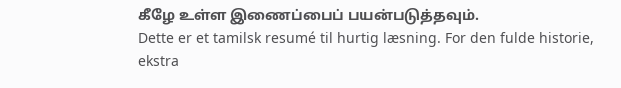கீழே உள்ள இணைப்பைப் பயன்படுத்தவும்.
Dette er et tamilsk resumé til hurtig læsning. For den fulde historie, ekstra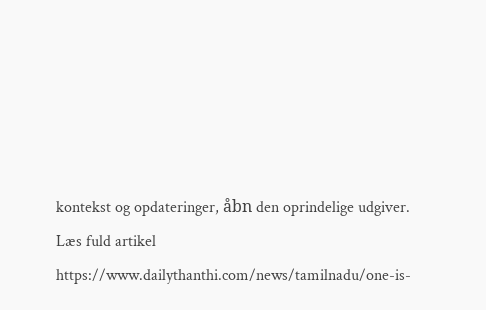kontekst og opdateringer, åbn den oprindelige udgiver.
Læs fuld artikel
https://www.dailythanthi.com/news/tamilnadu/one-is-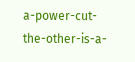a-power-cut-the-other-is-a-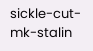sickle-cut-mk-stalin